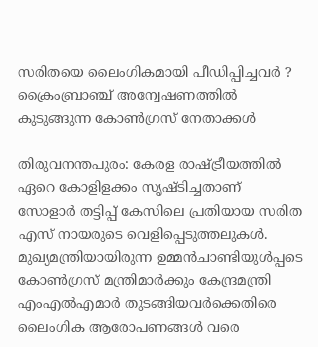സരിതയെ ലൈംഗികമായി പീഡിപ്പിച്ചവര്‍ ? ക്രൈംബ്രാഞ്ച് അന്വേഷണത്തില്‍ കുടുങ്ങുന്ന കോണ്‍ഗ്രസ് നേതാക്കള്‍

തിരുവനന്തപുരം: കേരള രാഷ്ട്രീയത്തില്‍ ഏറെ കോളിളക്കം സൃഷ്ടിച്ചതാണ് സോളാര്‍ തട്ടിപ്പ് കേസിലെ പ്രതിയായ സരിത എസ് നായരുടെ വെളിപ്പെടുത്തലുകള്‍. മുഖ്യമന്ത്രിയായിരുന്ന ഉമ്മന്‍ചാണ്ടിയുള്‍പ്പടെ കോണ്‍ഗ്രസ് മന്ത്രിമാര്‍ക്കും കേന്ദ്രമന്ത്രി എംഎല്‍എമാര്‍ തുടങ്ങിയവര്‍ക്കെതിരെ ലൈംഗിക ആരോപണങ്ങള്‍ വരെ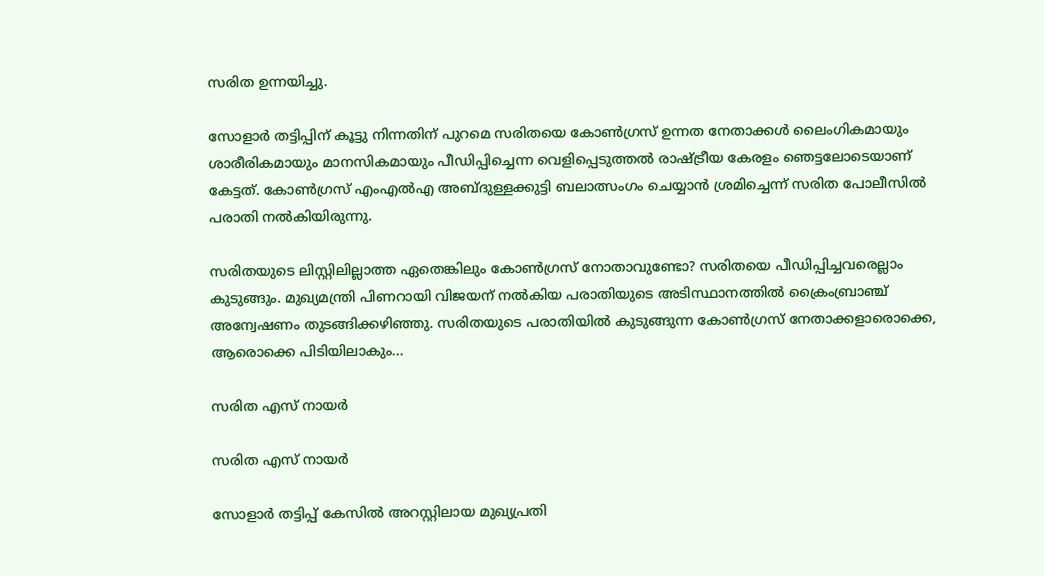സരിത ഉന്നയിച്ചു.

സോളാര്‍ തട്ടിപ്പിന് കൂട്ടു നിന്നതിന് പുറമെ സരിതയെ കോണ്‍ഗ്രസ് ഉന്നത നേതാക്കള്‍ ലൈംഗികമായും ശാരീരികമായും മാനസികമായും പീഡിപ്പിച്ചെന്ന വെളിപ്പെടുത്തല്‍ രാഷ്ട്രീയ കേരളം ഞെട്ടലോടെയാണ് കേട്ടത്. കോണ്‍ഗ്രസ് എംഎല്‍എ അബ്ദുള്ളക്കുട്ടി ബലാത്സംഗം ചെയ്യാന്‍ ശ്രമിച്ചെന്ന് സരിത പോലീസില്‍ പരാതി നല്‍കിയിരുന്നു.

സരിതയുടെ ലിസ്റ്റിലില്ലാത്ത ഏതെങ്കിലും കോണ്‍ഗ്രസ് നോതാവുണ്ടോ? സരിതയെ പീഡിപ്പിച്ചവരെല്ലാം കുടുങ്ങും. മുഖ്യമന്ത്രി പിണറായി വിജയന് നല്‍കിയ പരാതിയുടെ അടിസ്ഥാനത്തില്‍ ക്രൈംബ്രാഞ്ച് അന്വേഷണം തുടങ്ങിക്കഴിഞ്ഞു. സരിതയുടെ പരാതിയില്‍ കുടുങ്ങുന്ന കോണ്‍ഗ്രസ് നേതാക്കളാരൊക്കെ, ആരൊക്കെ പിടിയിലാകും...

സരിത എസ് നായര്‍

സരിത എസ് നായര്‍

സോളാര്‍ തട്ടിപ്പ് കേസില്‍ അറസ്റ്റിലായ മുഖ്യപ്രതി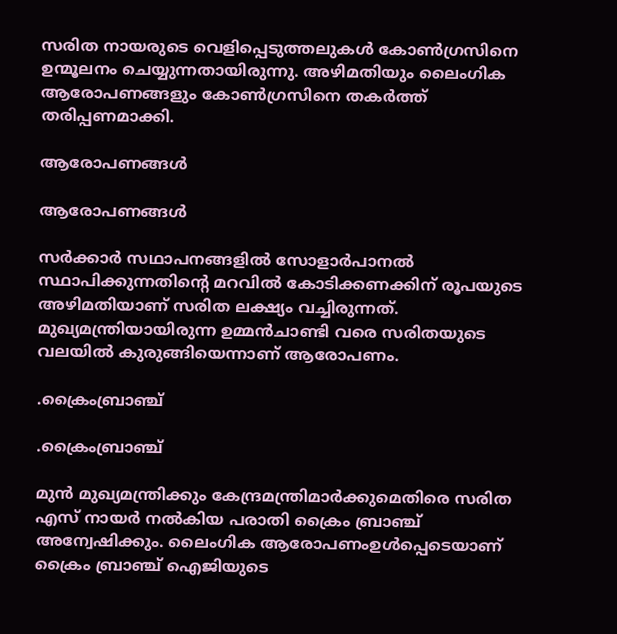സരിത നായരുടെ വെളിപ്പെടുത്തലുകള്‍ കോണ്‍ഗ്രസിനെ ഉന്മൂലനം ചെയ്യുന്നതായിരുന്നു. അഴിമതിയും ലൈംഗിക ആരോപണങ്ങളും കോണ്‍ഗ്രസിനെ തകര്‍ത്ത് തരിപ്പണമാക്കി.

ആരോപണങ്ങള്‍

ആരോപണങ്ങള്‍

സര്‍ക്കാര്‍ സഥാപനങ്ങളില്‍ സോളാര്‍പാനല്‍ സ്ഥാപിക്കുന്നതിന്റെ മറവില്‍ കോടിക്കണക്കിന് രൂപയുടെ അഴിമതിയാണ് സരിത ലക്ഷ്യം വച്ചിരുന്നത്. മുഖ്യമന്ത്രിയായിരുന്ന ഉമ്മന്‍ചാണ്ടി വരെ സരിതയുടെ വലയില്‍ കുരുങ്ങിയെന്നാണ് ആരോപണം.

.ക്രൈംബ്രാഞ്ച്

.ക്രൈംബ്രാഞ്ച്

മുന്‍ മുഖ്യമന്ത്രിക്കും കേന്ദ്രമന്ത്രിമാര്‍ക്കുമെതിരെ സരിത എസ് നായര്‍ നല്‍കിയ പരാതി ക്രൈം ബ്രാഞ്ച് അന്വേഷിക്കും. ലൈംഗിക ആരോപണംഉള്‍പ്പെടെയാണ് ക്രൈം ബ്രാഞ്ച് ഐജിയുടെ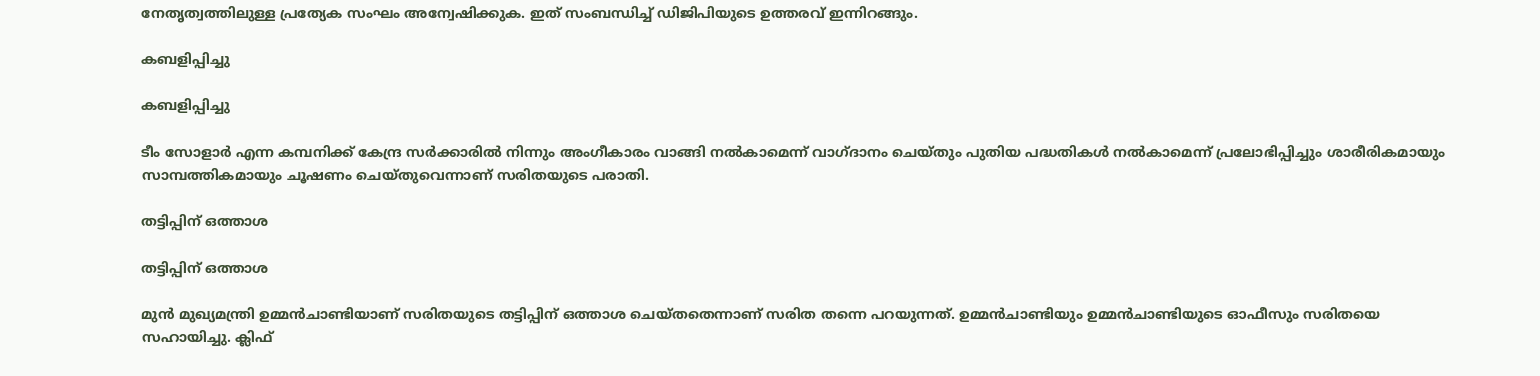നേതൃത്വത്തിലുള്ള പ്രത്യേക സംഘം അന്വേഷിക്കുക. ഇത് സംബന്ധിച്ച് ഡിജിപിയുടെ ഉത്തരവ് ഇന്നിറങ്ങും.

കബളിപ്പിച്ചു

കബളിപ്പിച്ചു

ടീം സോളാര്‍ എന്ന കമ്പനിക്ക് കേന്ദ്ര സര്‍ക്കാരില്‍ നിന്നും അംഗീകാരം വാങ്ങി നല്‍കാമെന്ന് വാഗ്ദാനം ചെയ്തും പുതിയ പദ്ധതികള്‍ നല്‍കാമെന്ന് പ്രലോഭിപ്പിച്ചും ശാരീരികമായും സാമ്പത്തികമായും ചൂഷണം ചെയ്തുവെന്നാണ് സരിതയുടെ പരാതി.

തട്ടിപ്പിന് ഒത്താശ

തട്ടിപ്പിന് ഒത്താശ

മുന്‍ മുഖ്യമന്ത്രി ഉമ്മന്‍ചാണ്ടിയാണ് സരിതയുടെ തട്ടിപ്പിന് ഒത്താശ ചെയ്തതെന്നാണ് സരിത തന്നെ പറയുന്നത്. ഉമ്മന്‍ചാണ്ടിയും ഉമ്മന്‍ചാണ്ടിയുടെ ഓഫീസും സരിതയെ സഹായിച്ചു. ക്ലിഫ്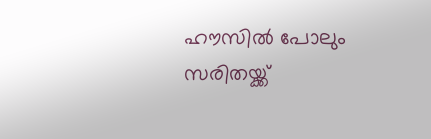ഹൗസില്‍ പോലും സരിതയ്ക്ക്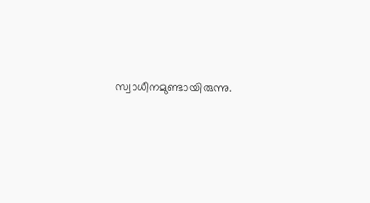സ്വാധീനമുണ്ടായിരുന്നു.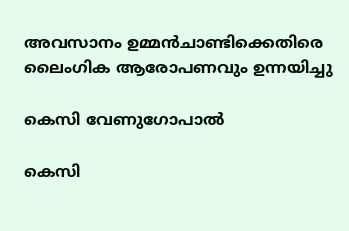അവസാനം ഉമ്മന്‍ചാണ്ടിക്കെതിരെ ലൈംഗിക ആരോപണവും ഉന്നയിച്ചു

കെസി വേണുഗോപാല്‍

കെസി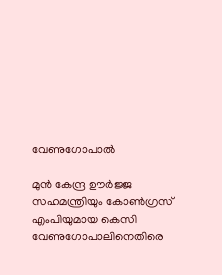വേണുഗോപാല്‍

മുന്‍ കേന്ദ്ര ഊര്‍ജ്ജ സഹമന്ത്രിയും കോണ്‍ഗ്രസ് എംപിയുമായ കെസി വേണുഗോപാലിനെതിരെ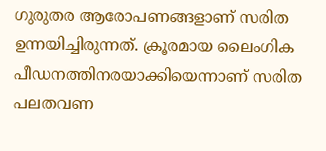ഗുരുതര ആരോപണങ്ങളാണ് സരിത ഉന്നയിച്ചിരുന്നത്. ക്രൂരമായ ലൈംഗിക പീഡനത്തിനരയാക്കിയെന്നാണ് സരിത പലതവണ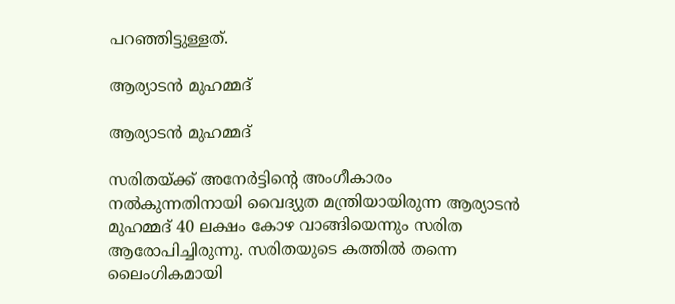പറഞ്ഞിട്ടുള്ളത്.

ആര്യാടന്‍ മുഹമ്മദ്

ആര്യാടന്‍ മുഹമ്മദ്

സരിതയ്ക്ക് അനേര്‍ട്ടിന്റെ അംഗീകാരം നല്‍കുന്നതിനായി വൈദ്യുത മന്ത്രിയായിരുന്ന ആര്യാടന്‍ മുഹമ്മദ് 40 ലക്ഷം കോഴ വാങ്ങിയെന്നും സരിത ആരോപിച്ചിരുന്നു. സരിതയുടെ കത്തില്‍ തന്നെ ലൈംഗികമായി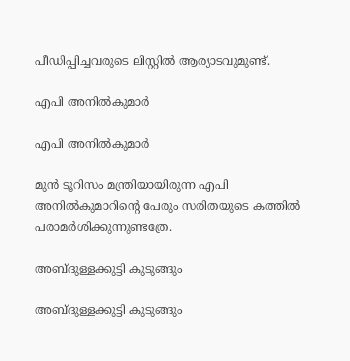പീഡിപ്പിച്ചവരുടെ ലിസ്റ്റില്‍ ആര്യാടവുമുണ്ട്.

എപി അനില്‍കുമാര്‍

എപി അനില്‍കുമാര്‍

മുന്‍ ടൂറിസം മന്ത്രിയായിരുന്ന എപി അനില്‍കുമാറിന്റെ പേരും സരിതയുടെ കത്തില്‍ പരാമര്‍ശിക്കുന്നുണ്ടത്രേ.

അബ്ദുള്ളക്കുട്ടി കുടുങ്ങും

അബ്ദുള്ളക്കുട്ടി കുടുങ്ങും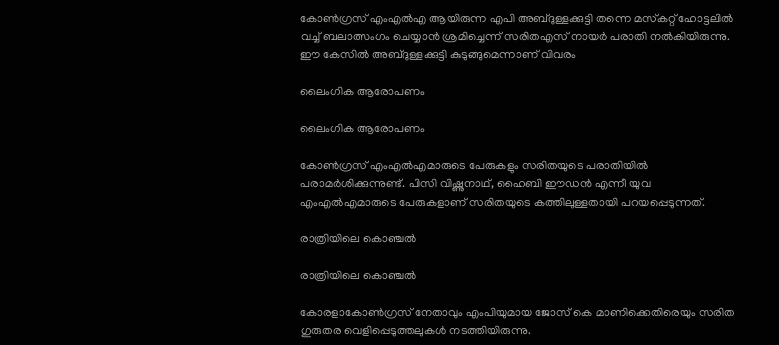കോണ്‍ഗ്രസ് എംഎല്‍എ ആയിരുന്ന എപി അബ്ദുള്ളക്കുട്ടി തന്നെ മസ്‌കറ്റ് ഹോട്ടലില്‍ വച്ച് ബലാത്സംഗം ചെയ്യാന്‍ ശ്രമിച്ചെന്ന് സരിതഎസ് നായര്‍ പരാതി നല്‍കിയിരുന്നു. ഈ കേസില്‍ അബ്ദുള്ളക്കുട്ടി കുടുങ്ങുമെന്നാണ് വിവരം

ലൈംഗിക ആരോപണം

ലൈംഗിക ആരോപണം

കോണ്‍ഗ്രസ് എംഎല്‍എമാരുടെ പേരുകളും സരിതയുടെ പരാതിയില്‍ പരാമര്‍ശിക്കുന്നുണ്ട്. പിസി വിഷ്ണുനാഥ്, ഹൈബി ഈഡന്‍ എന്നീ യുവ എംഎല്‍എമാരുടെ പേരുകളാണ് സരിതയുടെ കത്തിലുള്ളതായി പറയപ്പെടുന്നത്.

രാത്രിയിലെ കൊഞ്ചല്‍

രാത്രിയിലെ കൊഞ്ചല്‍

കോരളാകോണ്‍ഗ്രസ് നേതാവും എംപിയുമായ ജോസ് കെ മാണിക്കെതിരെയും സരിത ഗുരുതര വെളിപ്പെടുത്തലുകള്‍ നടത്തിയിരുന്നു.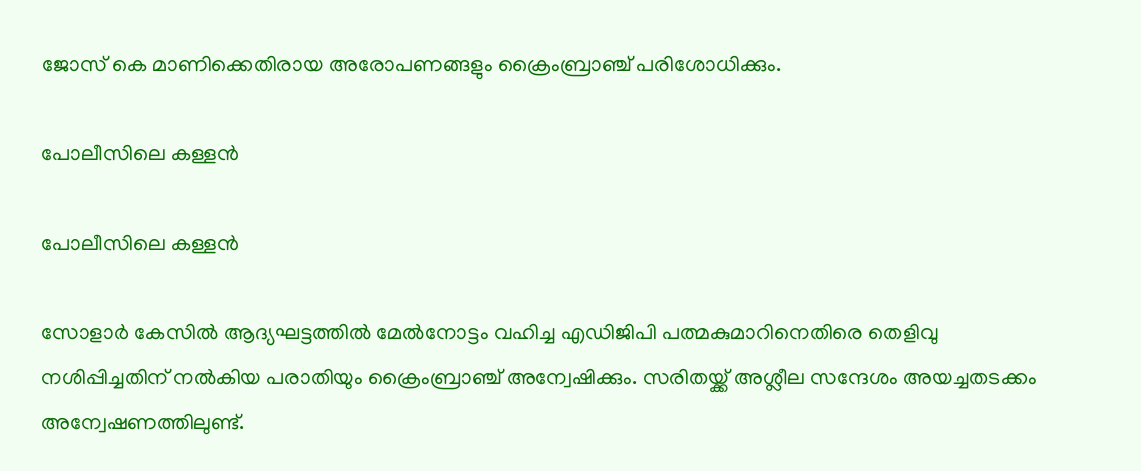ജോസ് കെ മാണിക്കെതിരായ അരോപണങ്ങളും ക്രൈംബ്രാഞ്ച് പരിശോധിക്കും.

പോലീസിലെ കള്ളന്‍

പോലീസിലെ കള്ളന്‍

സോളാര്‍ കേസില്‍ ആദ്യഘട്ടത്തില്‍ മേല്‍നോട്ടം വഹിച്ച എഡിജിപി പത്മകുമാറിനെതിരെ തെളിവു നശിപ്പിച്ചതിന് നല്‍കിയ പരാതിയും ക്രൈംബ്രാഞ്ച് അന്വേഷിക്കും. സരിതയ്ക്ക് അശ്ലീല സന്ദേശം അയച്ചതടക്കം അന്വേഷണത്തിലുണ്ട്.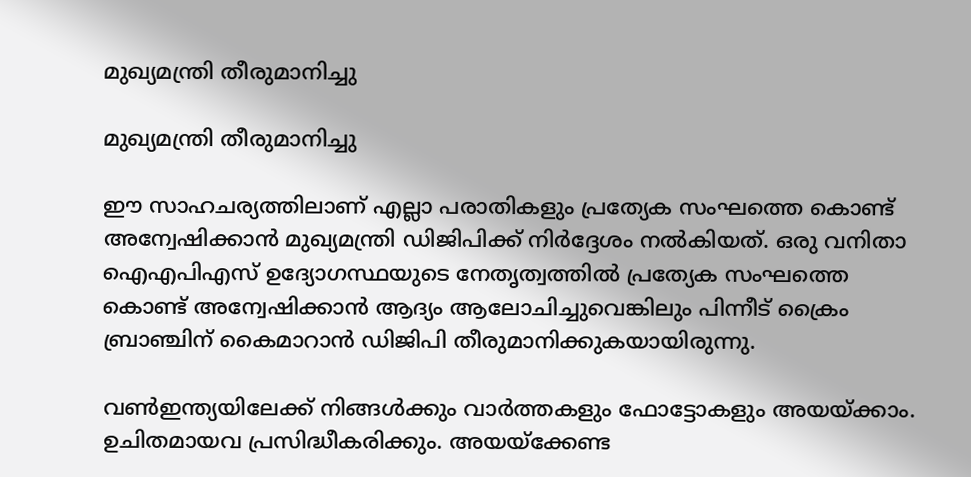മുഖ്യമന്ത്രി തീരുമാനിച്ചു

മുഖ്യമന്ത്രി തീരുമാനിച്ചു

ഈ സാഹചര്യത്തിലാണ് എല്ലാ പരാതികളും പ്രത്യേക സംഘത്തെ കൊണ്ട് അന്വേഷിക്കാന്‍ മുഖ്യമന്ത്രി ഡിജിപിക്ക് നിര്‍ദ്ദേശം നല്‍കിയത്. ഒരു വനിതാ ഐഎപിഎസ് ഉദ്യോഗസ്ഥയുടെ നേതൃത്വത്തില്‍ പ്രത്യേക സംഘത്തെ കൊണ്ട് അന്വേഷിക്കാന്‍ ആദ്യം ആലോചിച്ചുവെങ്കിലും പിന്നീട് ക്രൈം ബ്രാഞ്ചിന് കൈമാറാന്‍ ഡിജിപി തീരുമാനിക്കുകയായിരുന്നു.

വണ്‍ഇന്ത്യയിലേക്ക് നിങ്ങള്‍ക്കും വാര്‍ത്തകളും ഫോട്ടോകളും അയയ്ക്കാം. ഉചിതമായവ പ്രസിദ്ധീകരിക്കും. അയയ്‌ക്കേണ്ട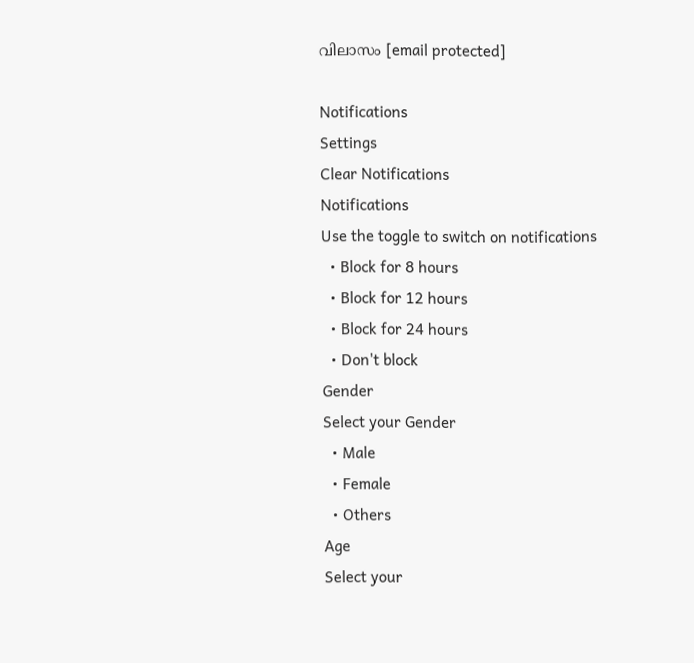വിലാസം [email protected]

Notifications
Settings
Clear Notifications
Notifications
Use the toggle to switch on notifications
  • Block for 8 hours
  • Block for 12 hours
  • Block for 24 hours
  • Don't block
Gender
Select your Gender
  • Male
  • Female
  • Others
Age
Select your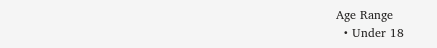Age Range
  • Under 18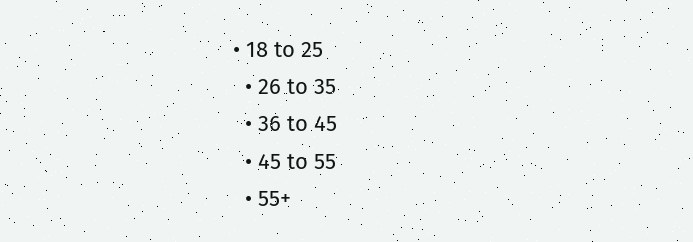• 18 to 25
  • 26 to 35
  • 36 to 45
  • 45 to 55
  • 55+